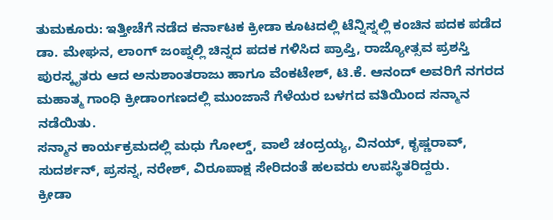ತುಮಕೂರು: ಇತ್ತೀಚೆಗೆ ನಡೆದ ಕರ್ನಾಟಕ ಕ್ರೀಡಾ ಕೂಟದಲ್ಲಿ ಟೆನ್ನಿಸ್ನಲ್ಲಿ ಕಂಚಿನ ಪದಕ ಪಡೆದ ಡಾ. ಮೇಘನ, ಲಾಂಗ್ ಜಂಪ್ನಲ್ಲಿ ಚಿನ್ನದ ಪದಕ ಗಳಿಸಿದ ಪ್ರಾಪ್ತಿ, ರಾಜ್ಯೋತ್ಸವ ಪ್ರಶಸ್ತಿ ಪುರಸ್ಕೃತರು ಆದ ಅನುಶಾಂತರಾಜು ಹಾಗೂ ವೆಂಕಟೇಶ್, ಟಿ.ಕೆ. ಆನಂದ್ ಅವರಿಗೆ ನಗರದ ಮಹಾತ್ಮ ಗಾಂಧಿ ಕ್ರೀಡಾಂಗಣದಲ್ಲಿ ಮುಂಜಾನೆ ಗೆಳೆಯರ ಬಳಗದ ವತಿಯಿಂದ ಸನ್ಮಾನ ನಡೆಯಿತು.
ಸನ್ಮಾನ ಕಾರ್ಯಕ್ರಮದಲ್ಲಿ ಮಧು ಗೋಲ್ಡ್, ವಾಲೆ ಚಂದ್ರಯ್ಯ, ವಿನಯ್, ಕೃಷ್ಣರಾವ್, ಸುದರ್ಶನ್, ಪ್ರಸನ್ನ, ನರೇಶ್, ವಿರೂಪಾಕ್ಷ ಸೇರಿದಂತೆ ಹಲವರು ಉಪಸ್ಥಿತರಿದ್ದರು.
ಕ್ರೀಡಾ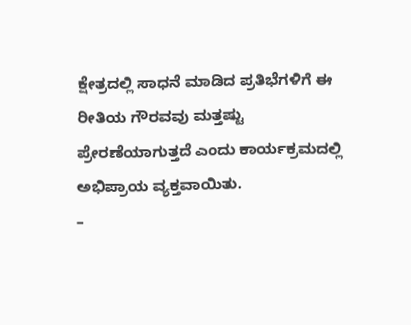ಕ್ಷೇತ್ರದಲ್ಲಿ ಸಾಧನೆ ಮಾಡಿದ ಪ್ರತಿಭೆಗಳಿಗೆ ಈ ರೀತಿಯ ಗೌರವವು ಮತ್ತಷ್ಟು ಪ್ರೇರಣೆಯಾಗುತ್ತದೆ ಎಂದು ಕಾರ್ಯಕ್ರಮದಲ್ಲಿ ಅಭಿಪ್ರಾಯ ವ್ಯಕ್ತವಾಯಿತು.
–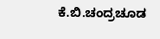ಕೆ.ಬಿ.ಚಂದ್ರಚೂಡ